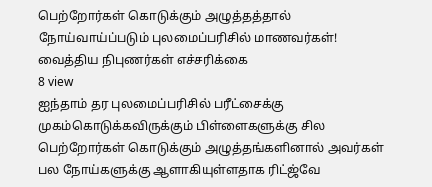பெற்றோர்கள் கொடுக்கும் அழுத்தத்தால் நோய்வாய்ப்படும் புலமைப்பரிசில் மாணவர்கள்! வைத்திய நிபுணர்கள் எச்சரிக்கை
8 view
ஐந்தாம் தர புலமைப்பரிசில் பரீட்சைக்கு முகம்கொடுக்கவிருக்கும் பிள்ளைகளுக்கு சில பெற்றோர்கள் கொடுக்கும் அழுத்தங்களினால் அவர்கள் பல நோய்களுக்கு ஆளாகியுள்ளதாக ரிட்ஜ்வே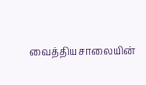வைத்தியசாலையின்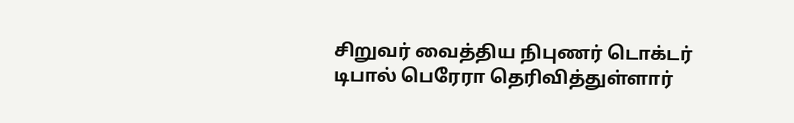சிறுவர் வைத்திய நிபுணர் டொக்டர் டிபால் பெரேரா தெரிவித்துள்ளார்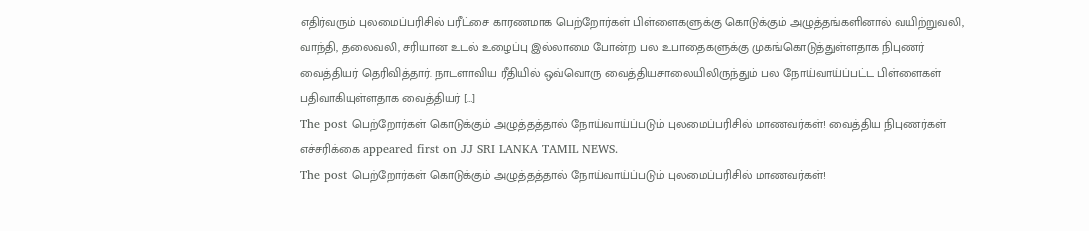எதிர்வரும் புலமைப்பரிசில் பரீட்சை காரணமாக பெற்றோர்கள் பிள்ளைகளுக்கு கொடுக்கும் அழுத்தங்களினால் வயிற்றுவலி, வாந்தி, தலைவலி, சரியான உடல் உழைப்பு இல்லாமை போன்ற பல உபாதைகளுக்கு முகங்கொடுத்துள்ளதாக நிபுணர் வைத்தியர் தெரிவித்தார். நாடளாவிய ரீதியில் ஒவ்வொரு வைத்தியசாலையிலிருந்தும் பல நோய்வாய்ப்பட்ட பிள்ளைகள் பதிவாகியுள்ளதாக வைத்தியர் […]
The post பெற்றோர்கள் கொடுக்கும் அழுத்தத்தால் நோய்வாய்ப்படும் புலமைப்பரிசில் மாணவர்கள்! வைத்திய நிபுணர்கள் எச்சரிக்கை appeared first on JJ SRI LANKA TAMIL NEWS.
The post பெற்றோர்கள் கொடுக்கும் அழுத்தத்தால் நோய்வாய்ப்படும் புலமைப்பரிசில் மாணவர்கள்!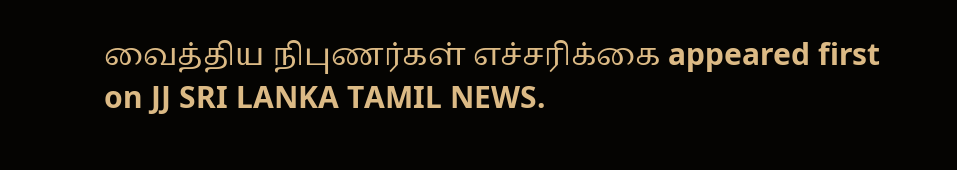வைத்திய நிபுணர்கள் எச்சரிக்கை appeared first on JJ SRI LANKA TAMIL NEWS.